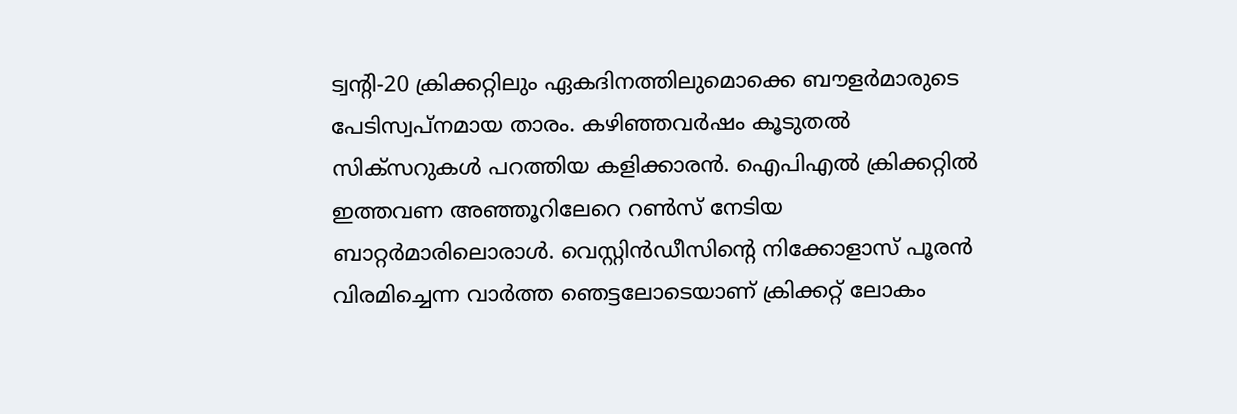ട്വന്റി-20 ക്രിക്കറ്റിലും ഏകദിനത്തിലുമൊക്കെ ബൗളർമാരുടെ പേടിസ്വപ്നമായ താരം. കഴിഞ്ഞവർഷം കൂടുതൽ സിക്സറുകൾ പറത്തിയ കളിക്കാരൻ. ഐപിഎൽ ക്രിക്കറ്റിൽ ഇത്തവണ അഞ്ഞൂറിലേറെ റൺസ് നേടിയ ബാറ്റർമാരിലൊരാൾ. വെസ്റ്റിൻഡീസിന്റെ നിക്കോളാസ് പൂരൻ വിരമിച്ചെന്ന വാർത്ത ഞെട്ടലോടെയാണ് ക്രിക്കറ്റ് ലോകം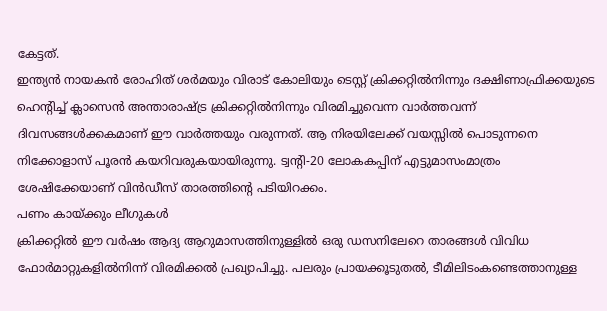കേട്ടത്.
ഇന്ത്യൻ നായകൻ രോഹിത് ശർമയും വിരാട് കോലിയും ടെസ്റ്റ് ക്രിക്കറ്റിൽനിന്നും ദക്ഷിണാഫ്രിക്കയുടെ ഹെന്റിച്ച് ക്ലാസെൻ അന്താരാഷ്ട്ര ക്രിക്കറ്റിൽനിന്നും വിരമിച്ചുവെന്ന വാർത്തവന്ന് ദിവസങ്ങൾക്കകമാണ് ഈ വാർത്തയും വരുന്നത്. ആ നിരയിലേക്ക് വയസ്സിൽ പൊടുന്നനെ നിക്കോളാസ് പൂരൻ കയറിവരുകയായിരുന്നു. ട്വന്റി-20 ലോകകപ്പിന് എട്ടുമാസംമാത്രം ശേഷിക്കേയാണ് വിൻഡീസ് താരത്തിന്റെ പടിയിറക്കം.
പണം കായ്ക്കും ലീഗുകൾ
ക്രിക്കറ്റിൽ ഈ വർഷം ആദ്യ ആറുമാസത്തിനുള്ളിൽ ഒരു ഡസനിലേറെ താരങ്ങൾ വിവിധ ഫോർമാറ്റുകളിൽനിന്ന് വിരമിക്കൽ പ്രഖ്യാപിച്ചു. പലരും പ്രായക്കൂടുതൽ, ടീമിലിടംകണ്ടെത്താനുള്ള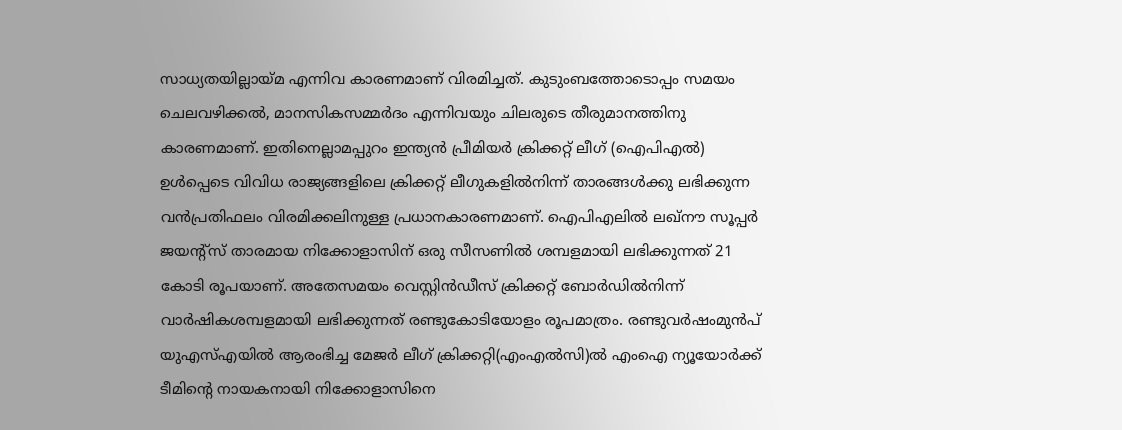സാധ്യതയില്ലായ്മ എന്നിവ കാരണമാണ് വിരമിച്ചത്. കുടുംബത്തോടൊപ്പം സമയം ചെലവഴിക്കൽ, മാനസികസമ്മർദം എന്നിവയും ചിലരുടെ തീരുമാനത്തിനു കാരണമാണ്. ഇതിനെല്ലാമപ്പുറം ഇന്ത്യൻ പ്രീമിയർ ക്രിക്കറ്റ് ലീഗ് (ഐപിഎൽ) ഉൾപ്പെടെ വിവിധ രാജ്യങ്ങളിലെ ക്രിക്കറ്റ് ലീഗുകളിൽനിന്ന് താരങ്ങൾക്കു ലഭിക്കുന്ന വൻപ്രതിഫലം വിരമിക്കലിനുള്ള പ്രധാനകാരണമാണ്. ഐപിഎലിൽ ലഖ്നൗ സൂപ്പർ ജയന്റ്സ് താരമായ നിക്കോളാസിന് ഒരു സീസണിൽ ശമ്പളമായി ലഭിക്കുന്നത് 21 കോടി രൂപയാണ്. അതേസമയം വെസ്റ്റിൻഡീസ് ക്രിക്കറ്റ് ബോർഡിൽനിന്ന് വാർഷികശമ്പളമായി ലഭിക്കുന്നത് രണ്ടുകോടിയോളം രൂപമാത്രം. രണ്ടുവർഷംമുൻപ് യുഎസ്എയിൽ ആരംഭിച്ച മേജർ ലീഗ് ക്രിക്കറ്റി(എംഎൽസി)ൽ എംഐ ന്യൂയോർക്ക് ടീമിന്റെ നായകനായി നിക്കോളാസിനെ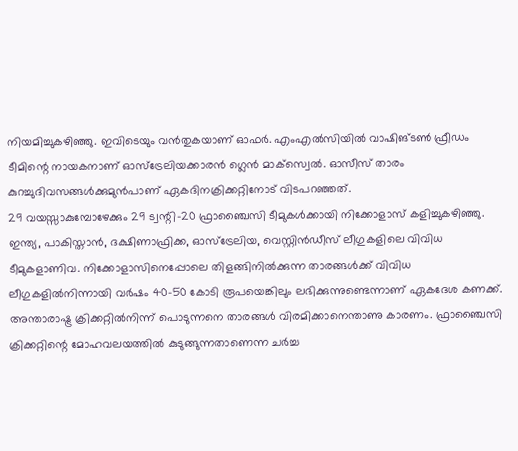നിയമിച്ചുകഴിഞ്ഞു. ഇവിടെയും വൻതുകയാണ് ഓഫർ. എംഎൽസിയിൽ വാഷിങ്ടൺ ഫ്രീഡം ടീമിന്റെ നായകനാണ് ഓസ്ട്രേലിയക്കാരൻ ഗ്ലെൻ മാക്സ്വെൽ. ഓസീസ് താരം കുറച്ചുദിവസങ്ങൾക്കുമുൻപാണ് ഏകദിനക്രിക്കറ്റിനോട് വിടപറഞ്ഞത്.
29 വയസ്സാകുമ്പോഴേക്കും 29 ട്വന്റി-20 ഫ്രാഞ്ചൈസി ടീമുകൾക്കായി നിക്കോളാസ് കളിച്ചുകഴിഞ്ഞു. ഇന്ത്യ, പാകിസ്താൻ, ദക്ഷിണാഫ്രിക്ക, ഓസ്ട്രേലിയ, വെസ്റ്റിൻഡീസ് ലീഗുകളിലെ വിവിധ ടീമുകളാണിവ. നിക്കോളാസിനെപ്പോലെ തിളങ്ങിനിൽക്കുന്ന താരങ്ങൾക്ക് വിവിധ ലീഗുകളിൽനിന്നായി വർഷം 40-50 കോടി രൂപയെങ്കിലും ലഭിക്കുന്നുണ്ടെന്നാണ് ഏകദേശ കണക്ക്.
അന്താരാഷ്ട്ര ക്രിക്കറ്റിൽനിന്ന് പൊടുന്നനെ താരങ്ങൾ വിരമിക്കാനെന്താണു കാരണം. ഫ്രാഞ്ചൈസി ക്രിക്കറ്റിന്റെ മോഹവലയത്തിൽ കുടുങ്ങുന്നതാണെന്ന ചർച്ച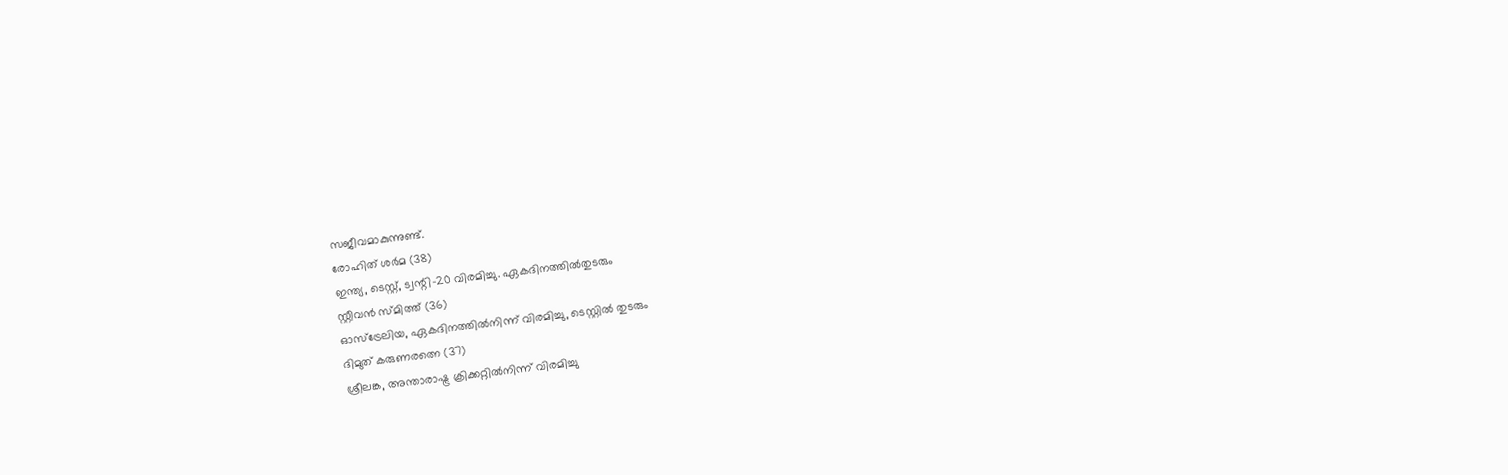സജീവമാകുന്നുണ്ട്.
രോഹിത് ശർമ (38)
ഇന്ത്യ, ടെസ്റ്റ്, ട്വന്റി-20 വിരമിച്ചു. ഏകദിനത്തിൽതുടരും
സ്റ്റീവൻ സ്മിത്ത് (36)
ഓസ്ട്രേലിയ, ഏകദിനത്തിൽനിന്ന് വിരമിച്ചു, ടെസ്റ്റിൽ തുടരും
ദിമുത് കരുണരത്നെ (37)
ശ്രീലങ്ക, അന്താരാഷ്ട്ര ക്രിക്കറ്റിൽനിന്ന് വിരമിച്ചു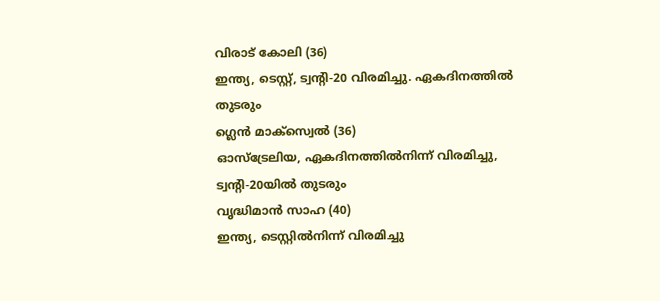വിരാട് കോലി (36)
ഇന്ത്യ, ടെസ്റ്റ്, ട്വന്റി-20 വിരമിച്ചു. ഏകദിനത്തിൽ തുടരും
ഗ്ലെൻ മാക്സ്വെൽ (36)
ഓസ്ട്രേലിയ, ഏകദിനത്തിൽനിന്ന് വിരമിച്ചു, ട്വന്റി-20യിൽ തുടരും
വൃദ്ധിമാൻ സാഹ (40)
ഇന്ത്യ, ടെസ്റ്റിൽനിന്ന് വിരമിച്ചു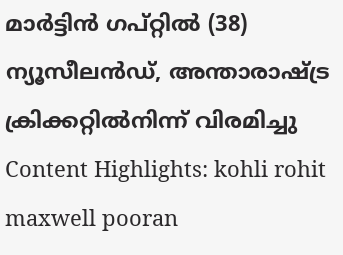മാർട്ടിൻ ഗപ്റ്റിൽ (38)
ന്യൂസീലൻഡ്, അന്താരാഷ്ട്ര ക്രിക്കറ്റിൽനിന്ന് വിരമിച്ചു
Content Highlights: kohli rohit maxwell pooran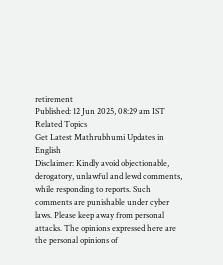retirement
Published: 12 Jun 2025, 08:29 am IST
Related Topics
Get Latest Mathrubhumi Updates in English
Disclaimer: Kindly avoid objectionable, derogatory, unlawful and lewd comments, while responding to reports. Such comments are punishable under cyber laws. Please keep away from personal attacks. The opinions expressed here are the personal opinions of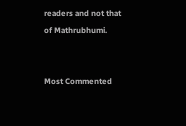readers and not that of Mathrubhumi.


Most Commented